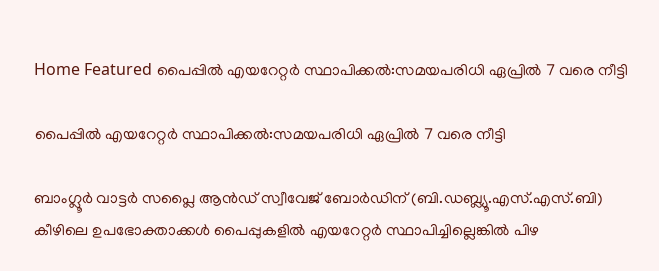Home Featured പൈപ്പിൽ എയറേറ്റർ സ്ഥാപിക്കൽ:സമയപരിധി ഏപ്രിൽ 7 വരെ നീട്ടി

പൈപ്പിൽ എയറേറ്റർ സ്ഥാപിക്കൽ:സമയപരിധി ഏപ്രിൽ 7 വരെ നീട്ടി

ബാംഗ്ലൂർ വാട്ടർ സപ്ലൈ ആൻഡ് സ്വീവേജ് ബോർഡിന് (ബി.ഡബ്ല്യൂ.എസ്.എസ്.ബി) കീഴിലെ ഉപഭോക്താക്കള്‍ പൈപ്പുകളില്‍ എയറേറ്റർ സ്ഥാപിച്ചില്ലെങ്കില്‍ പിഴ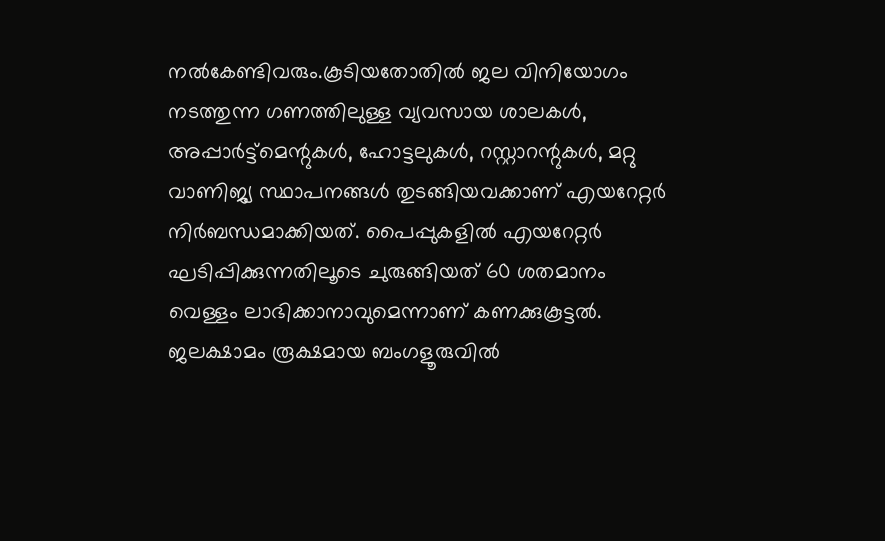നല്‍കേണ്ടിവരും.കൂടിയതോതില്‍ ജല വിനിയോഗം നടത്തുന്ന ഗണത്തിലുള്ള വ്യവസായ ശാലകള്‍, അപ്പാർട്ട്മെന്റുകള്‍, ഹോട്ടലുകള്‍, റസ്റ്റാറന്റുകള്‍, മറ്റു വാണിജ്യ സ്ഥാപനങ്ങള്‍ തുടങ്ങിയവക്കാണ് എയറേറ്റർ നിർബന്ധമാക്കിയത്. പൈപ്പുകളില്‍ എയറേറ്റർ ഘടിപ്പിക്കുന്നതിലൂടെ ചുരുങ്ങിയത് 60 ശതമാനം വെള്ളം ലാഭിക്കാനാവുമെന്നാണ് കണക്കുകൂട്ടല്‍. ജലക്ഷാമം രൂക്ഷമായ ബംഗളൂരുവില്‍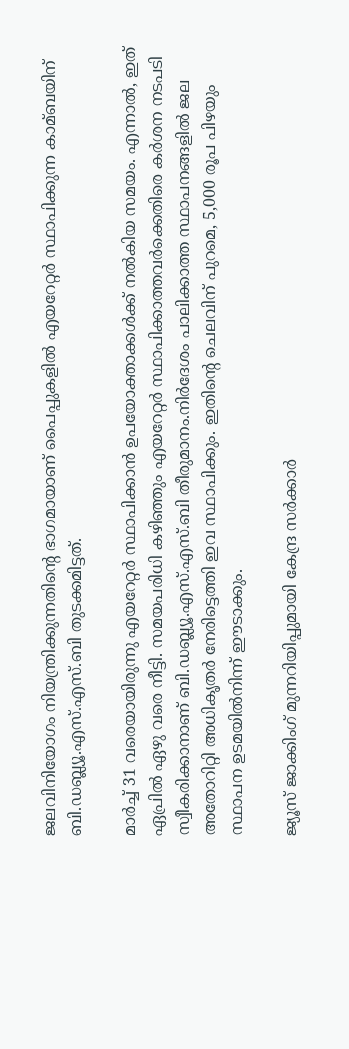ജലവിനിയോഗം നിയന്ത്രിക്കുന്നതിന്റെ ഭാഗമായാണ് പൈപ്പുകളില്‍ എയറേറ്റർ സ്ഥാപിക്കുന്ന കാമ്ബയിന് ബി.ഡബ്ല്യൂ.എസ്.എസ്.ബി തുടക്കമിട്ടത്.

മാർച്ച്‌ 31 വരെയായിരുന്നു എയറേറ്റർ സ്ഥാപിക്കാൻ ഉപയോക്താക്കള്‍ക്ക് നല്‍കിയ സമയം. എന്നാല്‍, ഇത് ഏപ്രില്‍ ഏഴു വരെ നീട്ടി. സമയപരിധി കഴിഞ്ഞും എയറേറ്റർ സ്ഥാപിക്കാത്തവർക്കെതിരെ കർശന നടപടി സ്വീകരിക്കാനാണ് ബി.ഡബ്ല്യൂ.എസ്.എസ്.ബി തീരുമാനം.നിർദേശം പാലിക്കാത്ത സ്ഥാപനങ്ങളില്‍ ജല അതോറിറ്റി അധികൃതർ നേരിട്ടെത്തി ഇവ സ്ഥാപിക്കും. ഇതിന്റെ ചെലവിന് പുറമെ, 5,000 രൂപ പിഴയും സ്ഥാപന ഉടമയില്‍നിന്ന് ഈടാക്കും.

ജ്യൂസ്‌ ജാക്കിംഗ് മുന്നറിയിപ്പുമായി കേന്ദ്ര സർക്കാർ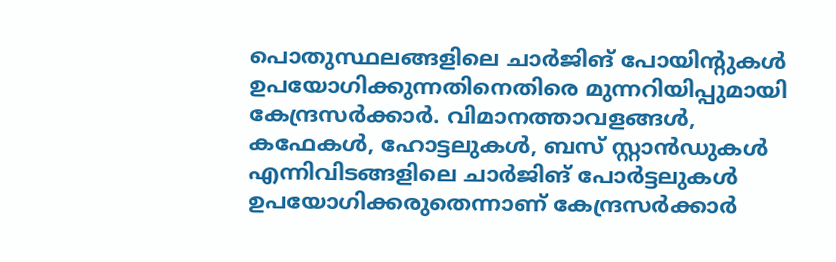പൊതുസ്ഥലങ്ങളിലെ ചാര്‍ജിങ് പോയിന്റുകള്‍ ഉപയോഗിക്കുന്നതിനെതിരെ മുന്നറിയിപ്പുമായി കേന്ദ്രസര്‍ക്കാര്‍. വിമാനത്താവളങ്ങള്‍, കഫേകള്‍, ഹോട്ടലുകള്‍, ബസ് സ്റ്റാന്‍ഡുകള്‍ എന്നിവിടങ്ങളിലെ ചാര്‍ജിങ് പോര്‍ട്ടലുകള്‍ ഉപയോഗിക്കരുതെന്നാണ് കേന്ദ്രസര്‍ക്കാര്‍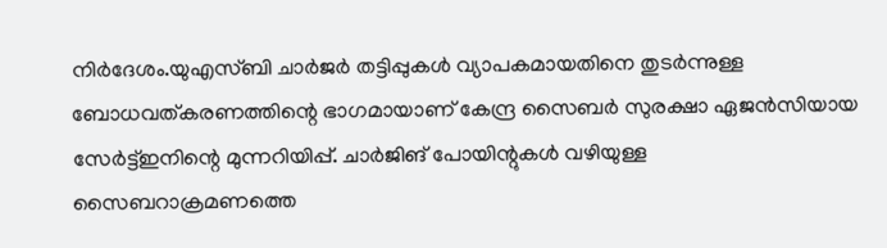നിര്‍ദേശം.യുഎസ്ബി ചാര്‍ജര്‍ തട്ടിപ്പുകള്‍ വ്യാപകമായതിനെ തുടര്‍ന്നുള്ള ബോധവത്കരണത്തിന്റെ ഭാഗമായാണ് കേന്ദ്ര സൈബര്‍ സുരക്ഷാ ഏജന്‍സിയായ സേര്‍ട്ട്‌ഇനിന്റെ മുന്നറിയിപ്പ്. ചാര്‍ജിങ് പോയിന്റുകള്‍ വഴിയുള്ള സൈബറാക്രമണത്തെ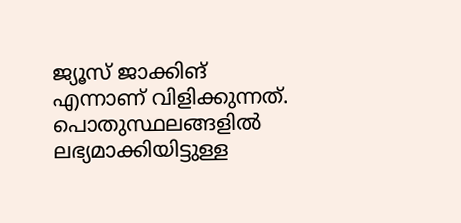ജ്യൂസ് ജാക്കിങ് എന്നാണ് വിളിക്കുന്നത്. പൊതുസ്ഥലങ്ങളില്‍ ലഭ്യമാക്കിയിട്ടുള്ള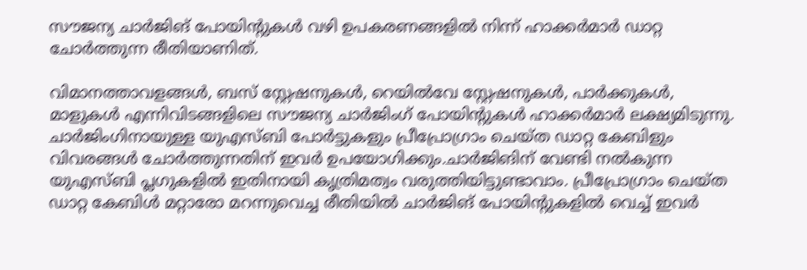സൗജന്യ ചാര്‍ജിങ് പോയിന്റുകള്‍ വഴി ഉപകരണങ്ങളില്‍ നിന്ന് ഹാക്കര്‍മാര്‍ ഡാറ്റ ചോര്‍ത്തുന്ന രീതിയാണിത്.

വിമാനത്താവളങ്ങള്‍, ബസ് സ്റ്റേഷനുകള്‍, റെയില്‍വേ സ്റ്റേഷനുകള്‍, പാര്‍ക്കുകള്‍, മാളുകള്‍ എന്നിവിടങ്ങളിലെ സൗജന്യ ചാര്‍ജിംഗ് പോയിന്റുകള്‍ ഹാക്കര്‍മാര്‍ ലക്ഷ്യമിടുന്നു. ചാര്‍ജിംഗിനായുള്ള യുഎസ്ബി പോര്‍ട്ടുകളും പ്രീപ്രോഗ്രാം ചെയ്ത ഡാറ്റ കേബിളും വിവരങ്ങള്‍ ചോര്‍ത്തുന്നതിന് ഇവര്‍ ഉപയോഗിക്കും.ചാര്‍ജിങിന് വേണ്ടി നല്‍കുന്ന യുഎസ്ബി പ്ലഗുകളില്‍ ഇതിനായി കൃത്രിമത്വം വരുത്തിയിട്ടുണ്ടാവാം. പ്രീപ്രോഗ്രാം ചെയ്ത ഡാറ്റ കേബിള്‍ മറ്റാരോ മറന്നുവെച്ച രീതിയില്‍ ചാര്‍ജിങ് പോയിന്റുകളില്‍ വെച്ച്‌ ഇവര്‍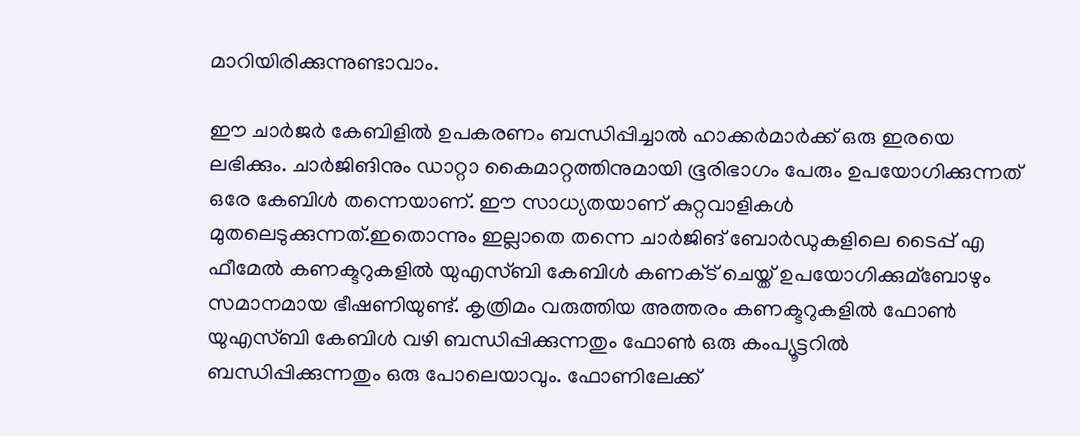മാറിയിരിക്കുന്നുണ്ടാവാം.

ഈ ചാര്‍ജര്‍ കേബിളില്‍ ഉപകരണം ബന്ധിപ്പിച്ചാല്‍ ഹാക്കര്‍മാര്‍ക്ക് ഒരു ഇരയെ ലഭിക്കും. ചാര്‍ജിങിനും ഡാറ്റാ കൈമാറ്റത്തിനുമായി ഭൂരിഭാഗം പേരും ഉപയോഗിക്കുന്നത് ഒരേ കേബിള്‍ തന്നെയാണ്. ഈ സാധ്യതയാണ് കുറ്റവാളികള്‍ മുതലെടുക്കുന്നത്.ഇതൊന്നും ഇല്ലാതെ തന്നെ ചാര്‍ജിങ് ബോര്‍ഡുകളിലെ ടൈപ്പ് എ ഫീമേല്‍ കണക്ടറുകളില്‍ യുഎസ്ബി കേബിള്‍ കണക്‌ട് ചെയ്ത് ഉപയോഗിക്കുമ്ബോഴും സമാനമായ ഭീഷണിയുണ്ട്. കൃത്രിമം വരുത്തിയ അത്തരം കണക്ടറുകളില്‍ ഫോണ്‍ യുഎസ്ബി കേബിള്‍ വഴി ബന്ധിപ്പിക്കുന്നതും ഫോണ്‍ ഒരു കംപ്യൂട്ടറില്‍ ബന്ധിപ്പിക്കുന്നതും ഒരു പോലെയാവും. ഫോണിലേക്ക്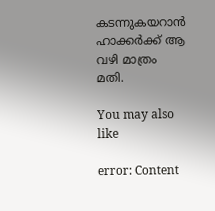കടന്നുകയറാന്‍ ഹാക്കര്‍ക്ക് ആ വഴി മാത്രം മതി.

You may also like

error: Content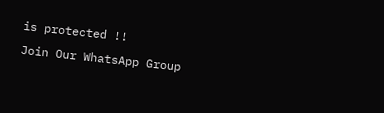is protected !!
Join Our WhatsApp Group